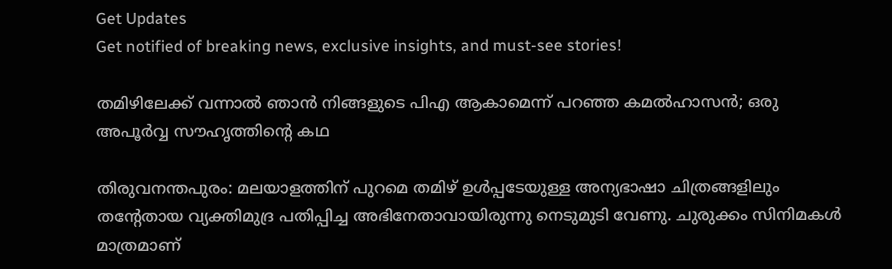Get Updates
Get notified of breaking news, exclusive insights, and must-see stories!

തമിഴിലേക്ക് വന്നാല്‍ ഞാന്‍ നിങ്ങളുടെ പിഎ ആകാമെന്ന് പറഞ്ഞ കമല്‍ഹാസന്‍; ഒരു അപൂര്‍വ്വ സൗഹൃത്തിന്റെ കഥ

തിരുവനന്തപുരം: മലയാളത്തിന് പുറമെ തമിഴ് ഉള്‍പ്പടേയുള്ള അന്യഭാഷാ ചിത്രങ്ങളിലും തന്റേതായ വ്യക്തിമുദ്ര പതിപ്പിച്ച അഭിനേതാവായിരുന്നു നെടുമുടി വേണു. ചുരുക്കം സിനിമകള്‍ മാത്രമാണ്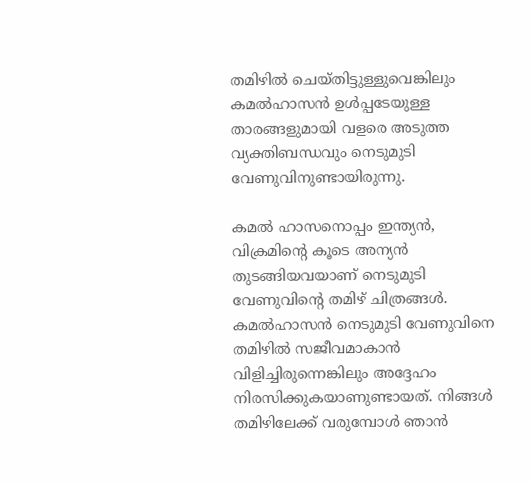തമിഴില്‍ ചെയ്തിട്ടുള്ളുവെങ്കിലും കമല്‍ഹാസന്‍ ഉള്‍പ്പടേയുള്ള താരങ്ങളുമായി വളരെ അടുത്ത വ്യക്തിബന്ധവും നെടുമുടി വേണുവിനുണ്ടായിരുന്നു.

കമല്‍ ഹാസനൊപ്പം ഇന്ത്യന്‍, വിക്രമിന്റെ കൂടെ അന്യന്‍ തുടങ്ങിയവയാണ് നെടുമുടി വേണുവിന്റെ തമിഴ് ചിത്രങ്ങള്‍. കമല്‍ഹാസന്‍ നെടുമുടി വേണുവിനെ തമിഴില്‍ സജീവമാകാന്‍ വിളിച്ചിരുന്നെങ്കിലും അദ്ദേഹം നിരസിക്കുകയാണുണ്ടായത്. നിങ്ങള്‍ തമിഴിലേക്ക് വരുമ്പോള്‍ ഞാന്‍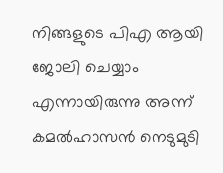നിങ്ങളുടെ പിഎ ആയി ജോലി ചെയ്യാം എന്നായിരുന്നു അന്ന് കമല്‍ഹാസന്‍ നെടുമുടി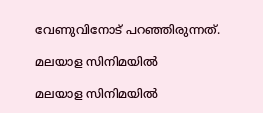വേണുവിനോട് പറഞ്ഞിരുന്നത്.

മലയാള സിനിമയിൽ

മലയാള സിനിമയിൽ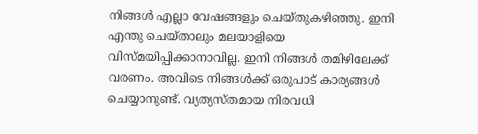നിങ്ങൾ എല്ലാ വേഷങ്ങളും ചെയ്തുകഴിഞ്ഞു. ഇനി എന്തു ചെയ്താലും മലയാളിയെ വിസ്മയിപ്പിക്കാനാവില്ല. ഇനി നിങ്ങള്‍ തമിഴിലേക്ക് വരണം. അവിടെ നിങ്ങള്‍ക്ക് ഒരുപാട് കാര്യങ്ങള്‍ ചെയ്യാനുണ്ട്. വ്യത്യസ്തമായ നിരവധി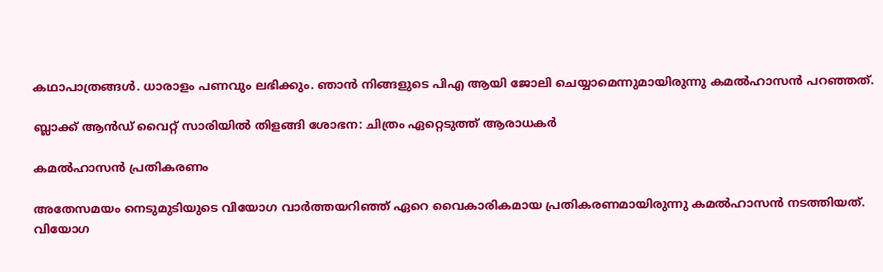കഥാപാത്രങ്ങള്‍. ധാരാളം പണവും ലഭിക്കും. ഞാൻ നിങ്ങളുടെ പിഎ ആയി ജോലി ചെയ്യാമെന്നുമായിരുന്നു കമല്‍ഹാസന്‍ പറഞ്ഞത്.

ബ്ലാക്ക് ആന്‍ഡ് വൈറ്റ് സാരിയില്‍ തിളങ്ങി ശോഭന: ചിത്രം ഏറ്റെടുത്ത് ആരാധകര്‍

കമല്‍ഹാസന്‍ പ്രതികരണം

അതേസമയം നെടുമുടിയുടെ വിയോഗ വാര്‍ത്തയറിഞ്ഞ് ഏറെ വൈകാരികമായ പ്രതികരണമായിരുന്നു കമല്‍ഹാസന്‍ നടത്തിയത്. വിയോഗ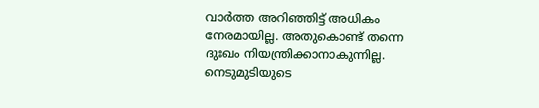വാര്‍ത്ത അറിഞ്ഞിട്ട് അധികം നേരമായില്ല. അതുകൊണ്ട് തന്നെ ദുഃഖം നിയന്ത്രിക്കാനാകുന്നില്ല. നെടുമുടിയുടെ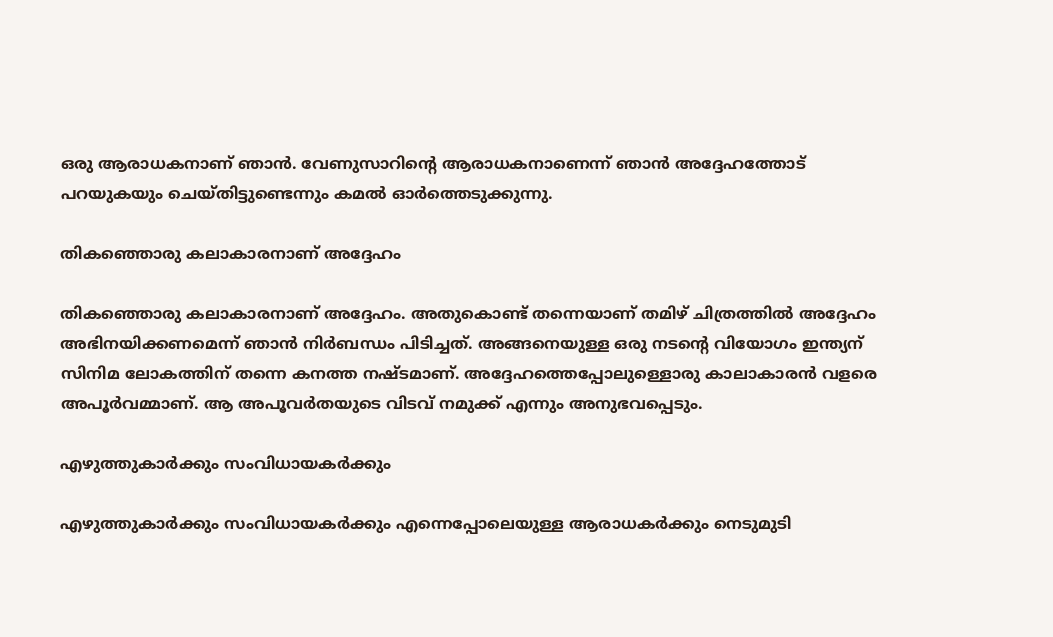ഒരു ആരാധകനാണ് ഞാന്‍. വേണുസാറിന്റെ ആരാധകനാണെന്ന് ഞാന്‍ അദ്ദേഹത്തോട് പറയുകയും ചെയ്തിട്ടുണ്ടെന്നും കമല്‍ ഓര്‍ത്തെടുക്കുന്നു.

തികഞ്ഞൊരു കലാകാരനാണ് അദ്ദേഹം

തികഞ്ഞൊരു കലാകാരനാണ് അദ്ദേഹം. അതുകൊണ്ട് തന്നെയാണ് തമിഴ് ചിത്രത്തില്‍ അദ്ദേഹം അഭിനയിക്കണമെന്ന് ഞാന്‍ നിര്‍ബന്ധം പിടിച്ചത്. അങ്ങനെയുള്ള ഒരു നടന്റെ വിയോഗം ഇന്ത്യന് സിനിമ ലോകത്തിന് തന്നെ കനത്ത നഷ്ടമാണ്. അദ്ദേഹത്തെപ്പോലുള്ളൊരു കാലാകാരന്‍ വളരെ അപൂര്‍വമ്മാണ്. ആ അപൂവര്‍തയുടെ വിടവ് നമുക്ക് എന്നും അനുഭവപ്പെടും.

എഴുത്തുകാര്‍ക്കും സംവിധായകര്‍ക്കും

എഴുത്തുകാര്‍ക്കും സംവിധായകര്‍ക്കും എന്നെപ്പോലെയുള്ള ആരാധകര്‍ക്കും നെടുമുടി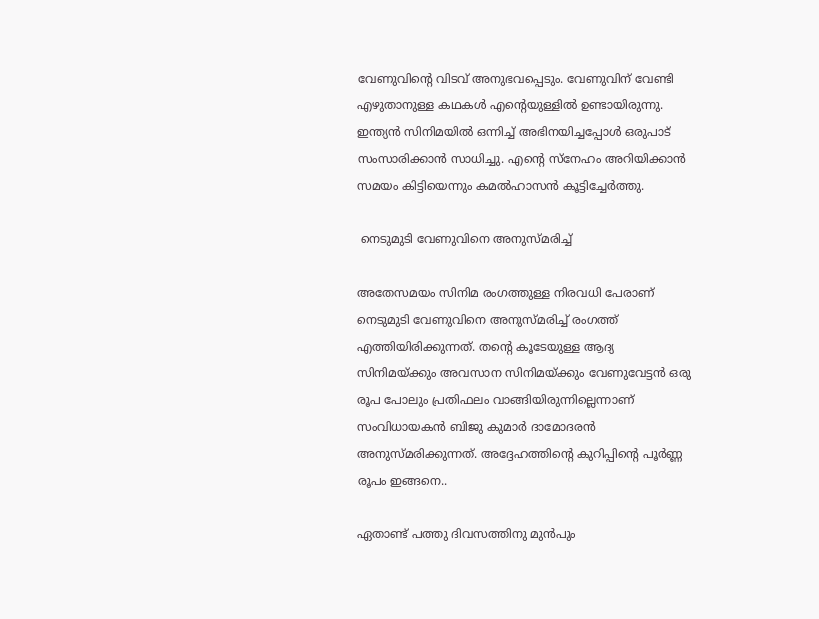വേണുവിന്റെ വിടവ് അനുഭവപ്പെടും. വേണുവിന് വേണ്ടി എഴുതാനുള്ള കഥകള്‍ എന്റെയുള്ളില്‍ ഉണ്ടായിരുന്നു. ഇന്ത്യന്‍ സിനിമയില്‍ ഒന്നിച്ച് അഭിനയിച്ചപ്പോള്‍ ഒരുപാട് സംസാരിക്കാന്‍ സാധിച്ചു. എന്റെ സ്‌നേഹം അറിയിക്കാന്‍ സമയം കിട്ടിയെന്നും കമല്‍ഹാസന്‍ കൂട്ടിച്ചേര്‍ത്തു.

 നെടുമുടി വേണുവിനെ അനുസ്മരിച്ച്

അതേസമയം സിനിമ രംഗത്തുള്ള നിരവധി പേരാണ് നെടുമുടി വേണുവിനെ അനുസ്മരിച്ച് രംഗത്ത് എത്തിയിരിക്കുന്നത്. തന്റെ കൂടേയുള്ള ആദ്യ സിനിമയ്ക്കും അവസാന സിനിമയ്ക്കും വേണുവേട്ടൻ ഒരു രൂപ പോലും പ്രതിഫലം വാങ്ങിയിരുന്നില്ലെന്നാണ് സംവിധായകന്‍ ബിജു കുമാര്‍ ദാമോദരന്‍ അനുസ്മരിക്കുന്നത്. അദ്ദേഹത്തിന്റെ കുറിപ്പിന്റെ പൂര്‍ണ്ണ രൂപം ഇങ്ങനെ..

ഏതാണ്ട് പത്തു ദിവസത്തിനു മുൻപും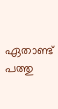ഏതാണ്ട് പത്തു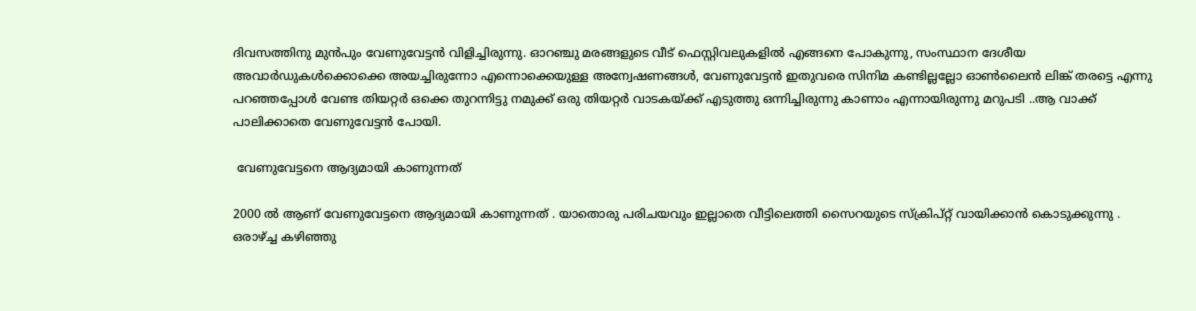ദിവസത്തിനു മുൻപും വേണുവേട്ടൻ വിളിച്ചിരുന്നു. ഓറഞ്ചു മരങ്ങളുടെ വീട് ഫെസ്റ്റിവലുകളിൽ എങ്ങനെ പോകുന്നു, സംസ്ഥാന ദേശീയ അവാർഡുകൾക്കൊക്കെ അയച്ചിരുന്നോ എന്നൊക്കെയുള്ള അന്വേഷണങ്ങൾ, വേണുവേട്ടൻ ഇതുവരെ സിനിമ കണ്ടില്ലല്ലോ ഓൺലൈൻ ലിങ്ക് തരട്ടെ എന്നു പറഞ്ഞപ്പോൾ വേണ്ട തിയറ്റർ ഒക്കെ തുറന്നിട്ടു നമുക്ക് ഒരു തിയറ്റർ വാടകയ്ക്ക് എടുത്തു ഒന്നിച്ചിരുന്നു കാണാം എന്നായിരുന്നു മറുപടി ..ആ വാക്ക് പാലിക്കാതെ വേണുവേട്ടൻ പോയി.

 വേണുവേട്ടനെ ആദ്യമായി കാണുന്നത്

2000 ൽ ആണ് വേണുവേട്ടനെ ആദ്യമായി കാണുന്നത് . യാതൊരു പരിചയവും ഇല്ലാതെ വീട്ടിലെത്തി സൈറയുടെ സ്‌ക്രിപ്റ്റ് വായിക്കാൻ കൊടുക്കുന്നു . ഒരാഴ്ച്ച കഴിഞ്ഞു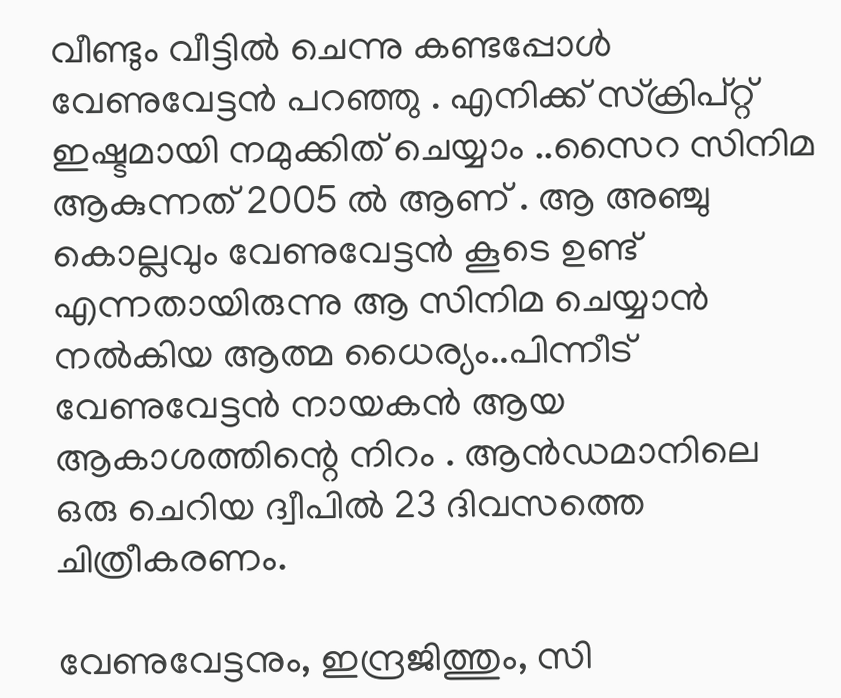വീണ്ടും വീട്ടിൽ ചെന്നു കണ്ടപ്പോൾ വേണുവേട്ടൻ പറഞ്ഞു . എനിക്ക് സ്‌ക്രിപ്റ്റ് ഇഷ്ടമായി നമുക്കിത് ചെയ്യാം ..സൈറ സിനിമ ആകുന്നത് 2005 ൽ ആണ് . ആ അഞ്ചു കൊല്ലവും വേണുവേട്ടൻ കൂടെ ഉണ്ട് എന്നതായിരുന്നു ആ സിനിമ ചെയ്യാൻ നൽകിയ ആത്മ ധൈര്യം..പിന്നീട് വേണുവേട്ടൻ നായകൻ ആയ ആകാശത്തിന്റെ നിറം . ആൻഡമാനിലെ ഒരു ചെറിയ ദ്വീപിൽ 23 ദിവസത്തെ ചിത്രീകരണം.

വേണുവേട്ടനും, ഇന്ദ്രജിത്തും, സി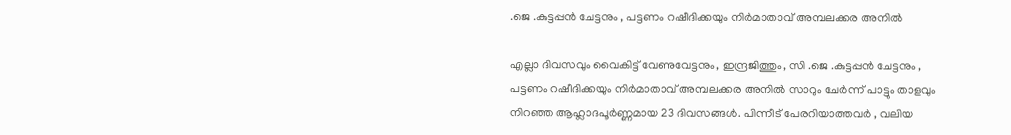.ജെ .കുട്ടപ്പൻ ചേട്ടനും , പട്ടണം റഷീദിക്കയും നിർമാതാവ് അമ്പലക്കര അനിൽ

എല്ലാ ദിവസവും വൈകിട്ട് വേണുവേട്ടനും, ഇന്ദ്രജിത്തും, സി .ജെ .കുട്ടപ്പൻ ചേട്ടനും , പട്ടണം റഷീദിക്കയും നിർമാതാവ് അമ്പലക്കര അനിൽ സാറും ചേർന്ന് പാട്ടും താളവും നിറഞ്ഞ ആഹ്ലാദപൂർണ്ണമായ 23 ദിവസങ്ങൾ. പിന്നീട് പേരറിയാത്തവർ , വലിയ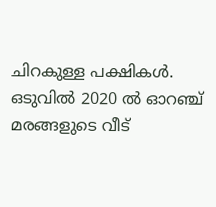ചിറകുള്ള പക്ഷികൾ. ഒടുവിൽ 2020 ൽ ഓറഞ്ച് മരങ്ങളുടെ വീട്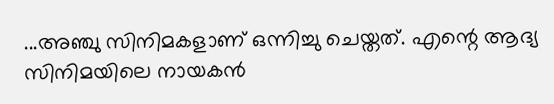...അഞ്ചു സിനിമകളാണ് ഒന്നിച്ചു ചെയ്തത്. എന്റെ ആദ്യ സിനിമയിലെ നായകൻ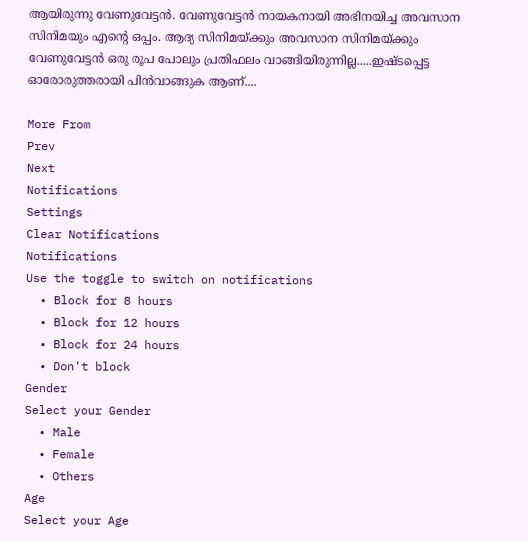ആയിരുന്നു വേണുവേട്ടൻ. വേണുവേട്ടൻ നായകനായി അഭിനയിച്ച അവസാന സിനിമയും എന്റെ ഒപ്പം. ആദ്യ സിനിമയ്ക്കും അവസാന സിനിമയ്ക്കും വേണുവേട്ടൻ ഒരു രൂപ പോലും പ്രതിഫലം വാങ്ങിയിരുന്നില്ല.....ഇഷ്ടപ്പെട്ട ഓരോരുത്തരായി പിൻവാങ്ങുക ആണ്....

More From
Prev
Next
Notifications
Settings
Clear Notifications
Notifications
Use the toggle to switch on notifications
  • Block for 8 hours
  • Block for 12 hours
  • Block for 24 hours
  • Don't block
Gender
Select your Gender
  • Male
  • Female
  • Others
Age
Select your Age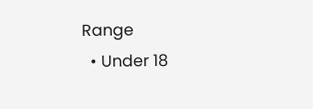Range
  • Under 18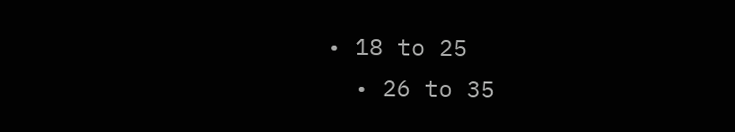• 18 to 25
  • 26 to 35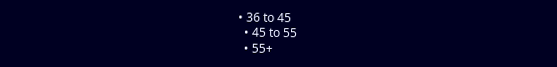• 36 to 45
  • 45 to 55
  • 55+